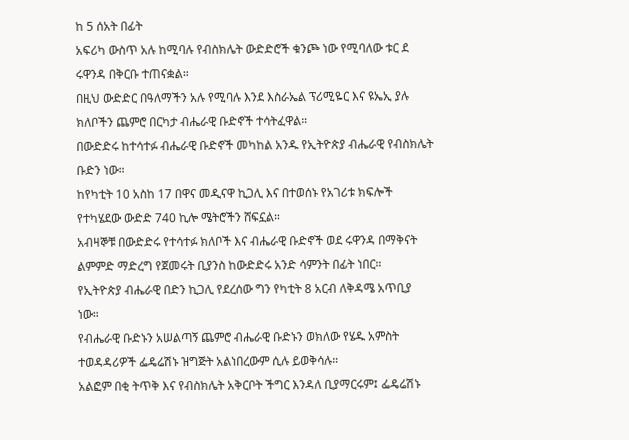ከ 5 ሰአት በፊት
አፍሪካ ውስጥ አሉ ከሚባሉ የብስክሌት ውድድሮች ቁንጮ ነው የሚባለው ቱር ደ ሩዋንዳ በቅርቡ ተጠናቋል።
በዚህ ውድድር በዓለማችን አሉ የሚባሉ እንደ እስራኤል ፕሪሚዬር እና ዩኤኢ ያሉ ክለቦችን ጨምሮ በርካታ ብሔራዊ ቡድኖች ተሳትፈዋል።
በውድድሩ ከተሳተፉ ብሔራዊ ቡድኖች መካከል አንዱ የኢትዮጵያ ብሔራዊ የብስክሌት ቡድን ነው።
ከየካቲት 10 አስከ 17 በዋና መዲናዋ ኪጋሊ እና በተወሰኑ የአገሪቱ ክፍሎች የተካሄደው ውድድ 740 ኪሎ ሜትሮችን ሸፍኗል።
አብዛኞቹ በውድድሩ የተሳተፉ ክለቦች እና ብሔራዊ ቡድኖች ወደ ሩዋንዳ በማቅናት ልምምድ ማድረግ የጀመሩት ቢያንስ ከውድድሩ አንድ ሳምንት በፊት ነበር።
የኢትዮጵያ ብሔራዊ በድን ኪጋሊ የደረሰው ግን የካቲት 8 አርብ ለቅዳሜ አጥቢያ ነው።
የብሔራዊ ቡድኑን አሠልጣኝ ጨምሮ ብሔራዊ ቡድኑን ወክለው የሄዱ አምስት ተወዳዳሪዎች ፌዴሬሽኑ ዝግጅት አልነበረውም ሲሉ ይወቅሳሉ።
አልፎም በቂ ትጥቅ እና የብስክሌት አቅርቦት ችግር እንዳለ ቢያማርሩም፤ ፌዴሬሽኑ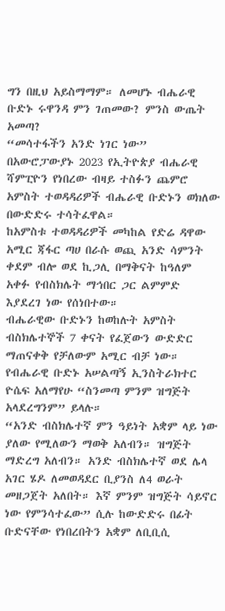ግን በዚህ አይስማማም። ለመሆኑ ብሔራዊ ቡድኑ ሩዋንዳ ምን ገጠመው? ምንስ ውጤት አመጣ?
“መሳተፋችን አንድ ነገር ነው”
በአውሮፓውያኑ 2023 የኢትዮጵያ ብሔራዊ ሻምፒዮን የነበረው ብዛይ ተስፉን ጨምሮ አምስት ተወዳዳሪዎች ብሔራዊ ቡድኑን ወክለው በውድድሩ ተሳትፈዋል።
ከአምስቱ ተወዳዳሪዎች መካከል የድሬ ዳዋው አሚር ጃፋር ጣሀ በራሱ ወጪ አንድ ሳምንት ቀደም ብሎ ወደ ኪጋሊ በማቅናት ከዓለም አቀፉ የብስክሌት ማኅበር ጋር ልምምድ እያደረገ ነው የሰነበተው።
ብሔራዊው ቡድኑን ከወከሉት አምስት ብስክሌተኞች 7 ቀናት የፈጀውን ውድድር ማጠናቀቅ የቻለውም አሚር ብቻ ነው።
የብሔራዊ ቡድኑ አሠልጣኝ ኢንስትራክተር ዮሴፍ አለማየሁ “ስንመጣ ምንም ዝግጅት አላደረግንም” ይላሉ።
“አንድ ብስክሌተኛ ምን ዓይነት አቋም ላይ ነው ያለው የሚለውን ማወቅ አለብን። ዝግጅት ማድረግ አለብን። አንድ ብስክሌተኛ ወደ ሌላ አገር ሄዶ ለመወዳደር ቢያንስ ለ4 ወራት መዘጋጀት አለበት። እኛ ምንም ዝግጅት ሳይኖር ነው የምንሳተፈው” ሲሉ ከውድድሩ በፊት ቡድናቸው የነበረበትን አቋም ለቢቢሲ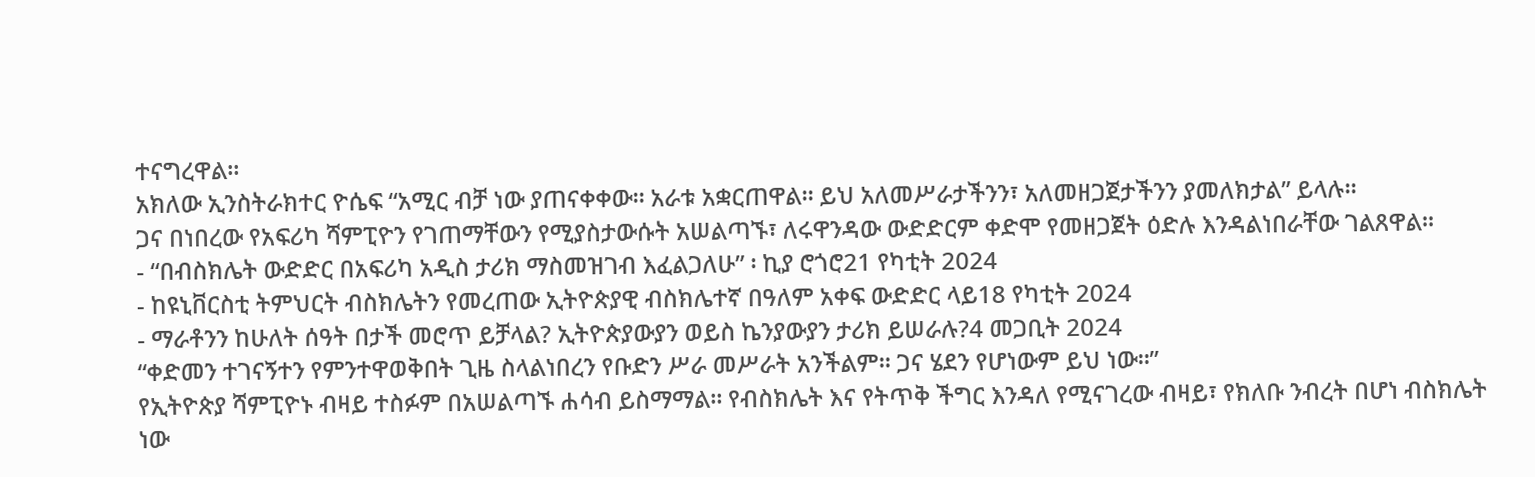ተናግረዋል።
አክለው ኢንስትራክተር ዮሴፍ “አሚር ብቻ ነው ያጠናቀቀው። አራቱ አቋርጠዋል። ይህ አለመሥራታችንን፣ አለመዘጋጀታችንን ያመለክታል” ይላሉ።
ጋና በነበረው የአፍሪካ ሻምፒዮን የገጠማቸውን የሚያስታውሱት አሠልጣኙ፣ ለሩዋንዳው ውድድርም ቀድሞ የመዘጋጀት ዕድሉ እንዳልነበራቸው ገልጸዋል።
- “በብስክሌት ውድድር በአፍሪካ አዲስ ታሪክ ማስመዝገብ እፈልጋለሁ” ፡ ኪያ ሮጎሮ21 የካቲት 2024
- ከዩኒቨርስቲ ትምህርት ብስክሌትን የመረጠው ኢትዮጵያዊ ብስክሌተኛ በዓለም አቀፍ ውድድር ላይ18 የካቲት 2024
- ማራቶንን ከሁለት ሰዓት በታች መሮጥ ይቻላል? ኢትዮጵያውያን ወይስ ኬንያውያን ታሪክ ይሠራሉ?4 መጋቢት 2024
“ቀድመን ተገናኝተን የምንተዋወቅበት ጊዜ ስላልነበረን የቡድን ሥራ መሥራት አንችልም። ጋና ሄደን የሆነውም ይህ ነው።”
የኢትዮጵያ ሻምፒዮኑ ብዛይ ተስፉም በአሠልጣኙ ሐሳብ ይስማማል። የብስክሌት እና የትጥቅ ችግር እንዳለ የሚናገረው ብዛይ፣ የክለቡ ንብረት በሆነ ብስክሌት ነው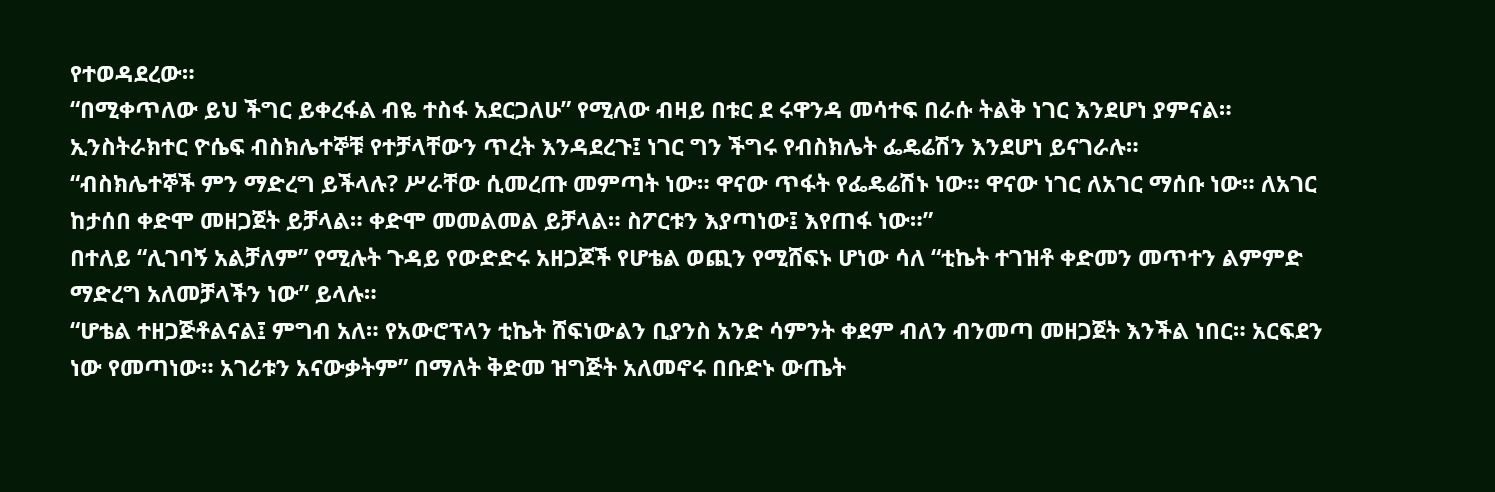የተወዳደረው።
“በሚቀጥለው ይህ ችግር ይቀረፋል ብዬ ተስፋ አደርጋለሁ” የሚለው ብዛይ በቱር ደ ሩዋንዳ መሳተፍ በራሱ ትልቅ ነገር እንደሆነ ያምናል።
ኢንስትራክተር ዮሴፍ ብስክሌተኞቹ የተቻላቸውን ጥረት እንዳደረጉ፤ ነገር ግን ችግሩ የብስክሌት ፌዴሬሽን እንደሆነ ይናገራሉ።
“ብስክሌተኞች ምን ማድረግ ይችላሉ? ሥራቸው ሲመረጡ መምጣት ነው። ዋናው ጥፋት የፌዴሬሽኑ ነው። ዋናው ነገር ለአገር ማሰቡ ነው። ለአገር ከታሰበ ቀድሞ መዘጋጀት ይቻላል። ቀድሞ መመልመል ይቻላል። ስፖርቱን እያጣነው፤ እየጠፋ ነው።”
በተለይ “ሊገባኝ አልቻለም” የሚሉት ጉዳይ የውድድሩ አዘጋጆች የሆቴል ወጪን የሚሸፍኑ ሆነው ሳለ “ቲኬት ተገዝቶ ቀድመን መጥተን ልምምድ ማድረግ አለመቻላችን ነው” ይላሉ።
“ሆቴል ተዘጋጅቶልናል፤ ምግብ አለ። የአውሮፕላን ቲኬት ሸፍነውልን ቢያንስ አንድ ሳምንት ቀደም ብለን ብንመጣ መዘጋጀት እንችል ነበር። አርፍደን ነው የመጣነው። አገሪቱን አናውቃትም” በማለት ቅድመ ዝግጅት አለመኖሩ በቡድኑ ውጤት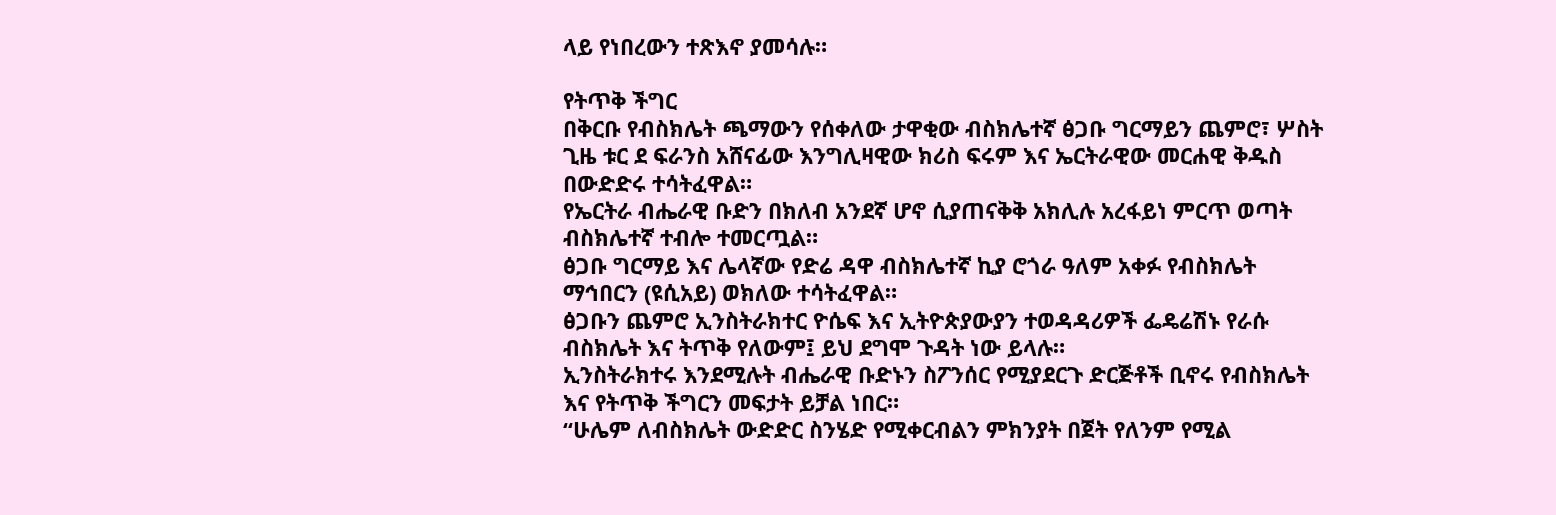ላይ የነበረውን ተጽእኖ ያመሳሉ።

የትጥቅ ችግር
በቅርቡ የብስክሌት ጫማውን የሰቀለው ታዋቂው ብስክሌተኛ ፅጋቡ ግርማይን ጨምሮ፣ ሦስት ጊዜ ቱር ደ ፍራንስ አሸናፊው እንግሊዛዊው ክሪስ ፍሩም እና ኤርትራዊው መርሐዊ ቅዱስ በውድድሩ ተሳትፈዋል።
የኤርትራ ብሔራዊ ቡድን በክለብ አንደኛ ሆኖ ሲያጠናቅቅ አክሊሉ አረፋይነ ምርጥ ወጣት ብስክሌተኛ ተብሎ ተመርጧል።
ፅጋቡ ግርማይ እና ሌላኛው የድሬ ዳዋ ብስክሌተኛ ኪያ ሮጎራ ዓለም አቀፉ የብስክሌት ማኅበርን (ዩሲአይ) ወክለው ተሳትፈዋል።
ፅጋቡን ጨምሮ ኢንስትራክተር ዮሴፍ እና ኢትዮጵያውያን ተወዳዳሪዎች ፌዴሬሽኑ የራሱ ብስክሌት እና ትጥቅ የለውም፤ ይህ ደግሞ ጉዳት ነው ይላሉ።
ኢንስትራክተሩ እንደሚሉት ብሔራዊ ቡድኑን ስፖንሰር የሚያደርጉ ድርጅቶች ቢኖሩ የብስክሌት እና የትጥቅ ችግርን መፍታት ይቻል ነበር።
“ሁሌም ለብስክሌት ውድድር ስንሄድ የሚቀርብልን ምክንያት በጀት የለንም የሚል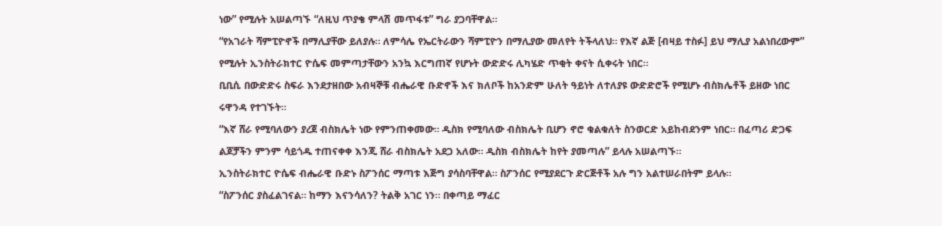ነው” የሚሉት አሠልጣኙ “ለዚህ ጥያቄ ምላሽ መጥፋቱ” ግራ ያጋባቸዋል።
“የአገራት ሻምፒዮኖች በማሊያቸው ይለያሉ። ለምሳሌ የኤርትራውን ሻምፒዮን በማሊያው መለየት ትችላለህ። የእኛ ልጅ [ብዛይ ተስፉ] ይህ ማሊያ አልነበረውም” የሚሉት ኢንስትራክተር ዮሴፍ መምጣታቸውን አንኳ እርግጠኛ የሆኑት ውድድሩ ሊካሄድ ጥቂት ቀናት ሲቀሩት ነበር።
ቢቢሲ በውድድሩ ስፍራ እንደታዘበው አብዛኞቹ ብሔራዊ ቡድኖች እና ክለቦች ከአንድም ሁለት ዓይነት ለተለያዩ ውድድሮች የሚሆኑ ብስክሌቶች ይዘው ነበር ሩዋንዳ የተገኙት።
“እኛ ሸራ የሚባለውን ያረጀ ብስክሌት ነው የምንጠቀመው። ዲስክ የሚባለው ብስክሌት ቢሆን ኖሮ ቁልቁለት ስንወርድ አይከብደንም ነበር። በፈጣሪ ድጋፍ ልጆቻችን ምንም ሳይጎዱ ተጠናቀቀ እንጂ ሸራ ብስክሌት አደጋ አለው። ዲስክ ብስክሌት ከየት ያመጣሉ” ይላሉ አሠልጣኙ።
ኢንስትራክተር ዮሴፍ ብሔራዊ ቡድኑ ስፖንሰር ማጣቱ እጅግ ያሳስባቸዋል። ስፖንሰር የሚያደርጉ ድርጅቶች አሉ ግን አልተሠራበትም ይላሉ።
“ስፖንሰር ያስፈልገናል። ከማን እናንሳለን? ትልቅ አገር ነን። በቀጣይ ማፈር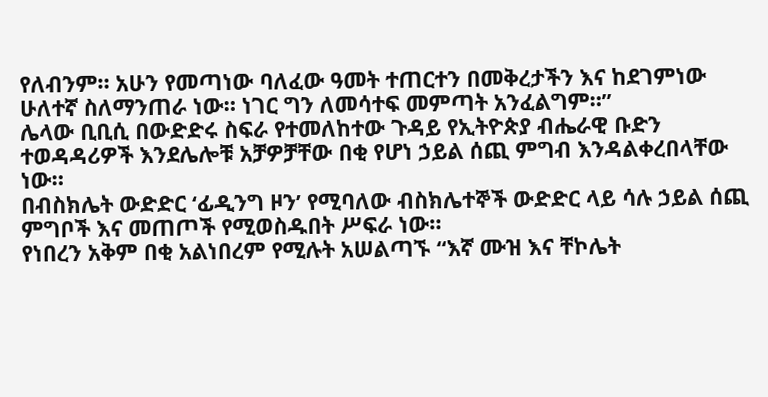የለብንም። አሁን የመጣነው ባለፈው ዓመት ተጠርተን በመቅረታችን እና ከደገምነው ሁለተኛ ስለማንጠራ ነው። ነገር ግን ለመሳተፍ መምጣት አንፈልግም።”
ሌላው ቢቢሲ በውድድሩ ስፍራ የተመለከተው ጉዳይ የኢትዮጵያ ብሔራዊ ቡድን ተወዳዳሪዎች እንደሌሎቹ አቻዎቻቸው በቂ የሆነ ኃይል ሰጪ ምግብ እንዳልቀረበላቸው ነው።
በብስክሌት ውድድር ‘ፊዲንግ ዞን’ የሚባለው ብስክሌተኞች ውድድር ላይ ሳሉ ኃይል ሰጪ ምግቦች እና መጠጦች የሚወስዱበት ሥፍራ ነው።
የነበረን አቅም በቂ አልነበረም የሚሉት አሠልጣኙ “እኛ ሙዝ እና ቸኮሌት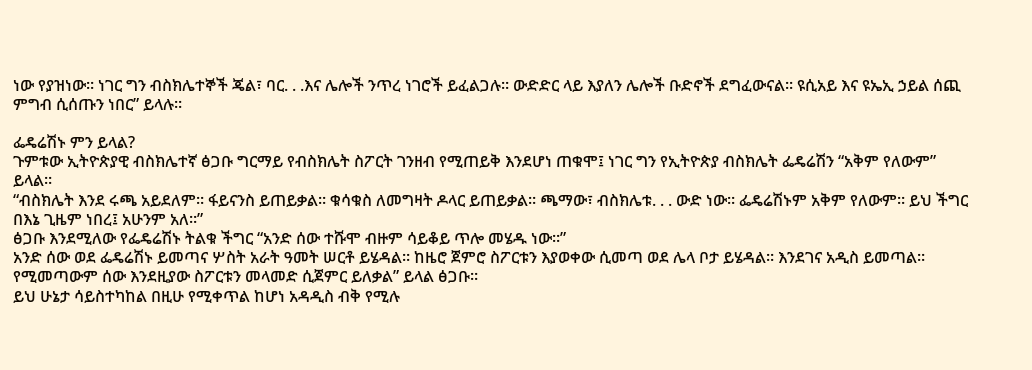ነው የያዝነው። ነገር ግን ብስክሌተኞች ጄል፣ ባር. . .እና ሌሎች ንጥረ ነገሮች ይፈልጋሉ። ውድድር ላይ እያለን ሌሎች ቡድኖች ደግፈውናል። ዩሲአይ እና ዩኤኢ ኃይል ሰጪ ምግብ ሲሰጡን ነበር” ይላሉ።

ፌዴሬሽኑ ምን ይላል?
ጉምቱው ኢትዮጵያዊ ብስክሌተኛ ፅጋቡ ግርማይ የብስክሌት ስፖርት ገንዘብ የሚጠይቅ እንደሆነ ጠቁሞ፤ ነገር ግን የኢትዮጵያ ብስክሌት ፌዴሬሽን “አቅም የለውም” ይላል።
“ብስክሌት እንደ ሩጫ አይደለም። ፋይናንስ ይጠይቃል። ቁሳቁስ ለመግዛት ዶላር ይጠይቃል። ጫማው፣ ብስክሌቱ. . . ውድ ነው። ፌዴሬሽኑም አቅም የለውም። ይህ ችግር በእኔ ጊዜም ነበረ፤ አሁንም አለ።”
ፅጋቡ እንደሚለው የፌዴሬሽኑ ትልቁ ችግር “አንድ ሰው ተሹሞ ብዙም ሳይቆይ ጥሎ መሄዱ ነው።”
አንድ ሰው ወደ ፌዴሬሽኑ ይመጣና ሦስት አራት ዓመት ሠርቶ ይሄዳል። ከዜሮ ጀምሮ ስፖርቱን እያወቀው ሲመጣ ወደ ሌላ ቦታ ይሄዳል። እንደገና አዲስ ይመጣል። የሚመጣውም ሰው እንደዚያው ስፖርቱን መላመድ ሲጀምር ይለቃል” ይላል ፅጋቡ።
ይህ ሁኔታ ሳይስተካከል በዚሁ የሚቀጥል ከሆነ አዳዲስ ብቅ የሚሉ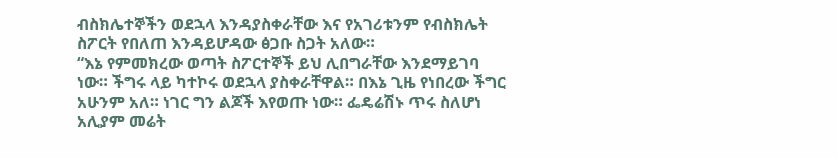ብስክሌተኞችን ወደኋላ እንዳያስቀራቸው እና የአገሪቱንም የብስክሌት ስፖርት የበለጠ እንዳይሆዳው ፅጋቡ ስጋት አለው።
“እኔ የምመክረው ወጣት ስፖርተኞች ይህ ሊበግራቸው እንደማይገባ ነው። ችግሩ ላይ ካተኮሩ ወደኋላ ያስቀራቸዋል። በእኔ ጊዜ የነበረው ችግር አሁንም አለ። ነገር ግን ልጆች እየወጡ ነው። ፌዴሬሽኑ ጥሩ ስለሆነ አሊያም መሬት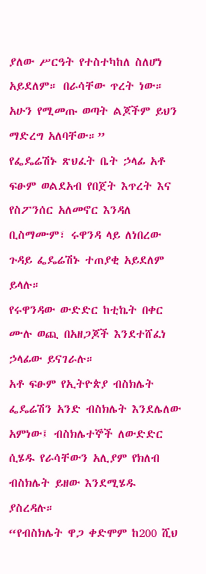ያለው ሥርዓት የተስተካከለ ስለሆነ አይደለም። በራሳቸው ጥረት ነው። አሁን የሚመጡ ወጣት ልጆችም ይህን ማድረግ አለባቸው።”
የፌዴሬሽኑ ጽህፈት ቤት ኃላፊ አቶ ፍፁም ወልደአብ የበጀት እጥረት እና የስፖንሰር አለመኖር እንዳለ ቢስማሙም፣ ሩዋንዳ ላይ ለነበረው ጉዳይ ፌዴሬሽኑ ተጠያቂ አይደለም ይላሉ።
የሩዋንዳው ውድድር ከቲኬት በቀር ሙሉ ወጪ በአዘጋጆች እንደተሸፈነ ኃላፊው ይናገራሉ።
አቶ ፍፁም የኢትዮጵያ ብስክሌት ፌዴሬሽን አንድ ብስክሌት እንደሌለው አምነው፤ ብስክሌተኞች ለውድድር ሲሄዱ የራሳቸውን አሊያም የክለብ ብስክሌት ይዘው እንደሚሄዱ ያስረዳሉ።
“የብስክሌት ዋጋ ቀድሞም ከ200 ሺህ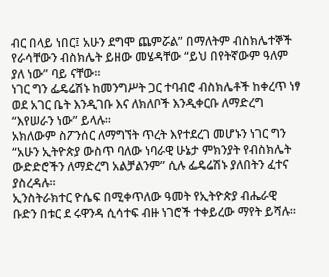ብር በላይ ነበር፤ አሁን ደግሞ ጨምሯል” በማለትም ብስክሌተኞች የራሳቸውን ብስክሌት ይዘው መሄዳቸው “ይህ በየትኛውም ዓለም ያለ ነው” ባይ ናቸው።
ነገር ግን ፌዴሬሽኑ ከመንግሥት ጋር ተባብሮ ብስክሌቶች ከቀረጥ ነፃ ወደ አገር ቤት እንዲገቡ እና ለክለቦች እንዲቀርቡ ለማድረግ “እየሠራን ነው” ይላሉ።
አክለውም ስፖንሰር ለማግኘት ጥረት እየተደረገ መሆኑን ነገር ግን “አሁን ኢትዮጵያ ውስጥ ባለው ነባራዊ ሁኔታ ምክንያት የብስክሌት ውድድሮችን ለማድረግ አልቻልንም” ሲሉ ፌዴሬሽኑ ያለበትን ፈተና ያስረዳሉ።
ኢንስትራክተር ዮሴፍ በሚቀጥለው ዓመት የኢትዮጵያ ብሔራዊ ቡድን በቱር ደ ሩዋንዳ ሲሳተፍ ብዙ ነገሮች ተቀይረው ማየት ይሻሉ።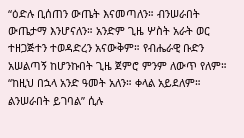“ዕድሉ ቢሰጠን ውጤት እናመጣለን። ብንሠራበት ውጤታማ እንሆናለን። አንድም ጊዜ ሦስት አራት ወር ተዘጋጅተን ተወዳድረን አናውቅም። የብሔራዊ ቡድን አሠልጣኝ ከሆንኩበት ጊዜ ጀምሮ ምንም ለውጥ የለም።
“ከዚህ በኋላ አንድ ዓመት አለን። ቀላል አይደለም። ልንሠራበት ይገባል” ሲሉ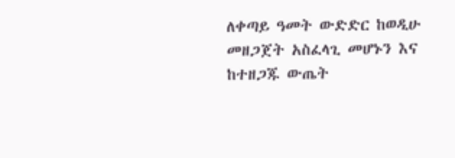ለቀጣይ ዓመት ውድድር ከወዲሁ መዘጋጀት አስፈላጊ መሆኑን እና ከተዘጋጁ ውጤት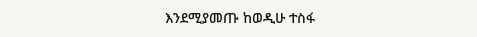እንደሚያመጡ ከወዲሁ ተስፋ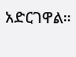አድርገዋል።